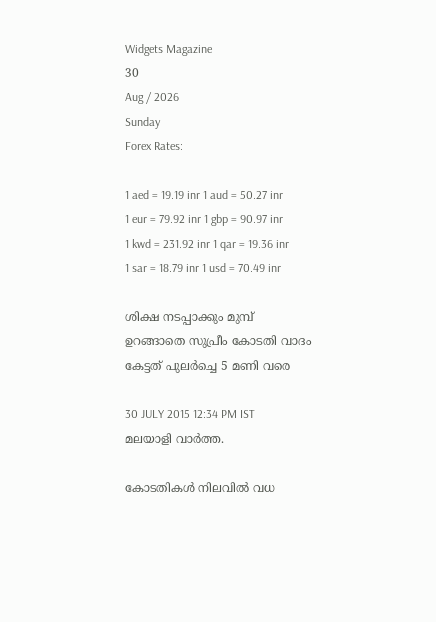Widgets Magazine
30
Aug / 2026
Sunday
Forex Rates:

1 aed = 19.19 inr 1 aud = 50.27 inr 1 eur = 79.92 inr 1 gbp = 90.97 inr 1 kwd = 231.92 inr 1 qar = 19.36 inr 1 sar = 18.79 inr 1 usd = 70.49 inr

ശിക്ഷ നടപ്പാക്കും മുമ്പ് ഉറങ്ങാതെ സുപ്രീം കോടതി വാദം കേട്ടത് പുലര്‍ച്ചെ 5 മണി വരെ

30 JULY 2015 12:34 PM IST
മലയാളി വാര്‍ത്ത.

കോടതികള്‍ നിലവില്‍ വധ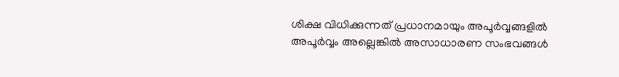ശിക്ഷ വിധിക്കുന്നത് പ്രധാനമായും അപൂര്‍വ്വങ്ങളില്‍ അപൂര്‍വ്വം അല്ലെങ്കില്‍ അസാധാരണ സംഭവങ്ങള്‍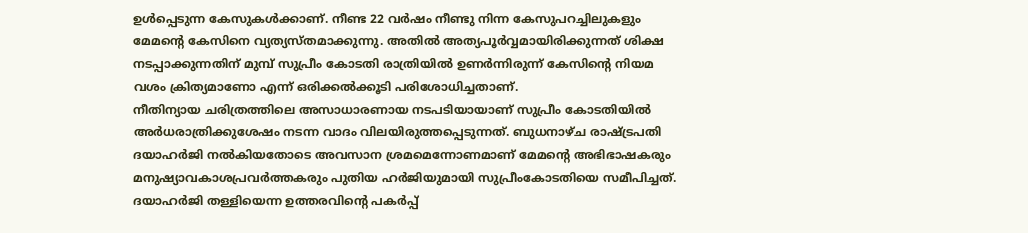ഉള്‍പ്പെടുന്ന കേസുകള്‍ക്കാണ്. നീണ്ട 22 വര്‍ഷം നീണ്ടു നിന്ന കേസുപറച്ചിലുകളും മേമന്റെ കേസിനെ വ്യത്യസ്തമാക്കുന്നു. അതില്‍ അത്യപൂര്‍വ്വമായിരിക്കുന്നത് ശിക്ഷ നടപ്പാക്കുന്നതിന് മുമ്പ് സുപ്രീം കോടതി രാത്രിയില്‍ ഉണര്‍ന്നിരുന്ന് കേസിന്റെ നിയമ വശം ക്രിത്യമാണോ എന്ന് ഒരിക്കല്‍ക്കൂടി പരിശോധിച്ചതാണ്.
നീതിന്യായ ചരിത്രത്തിലെ അസാധാരണായ നടപടിയായാണ് സുപ്രീം കോടതിയില്‍ അര്‍ധരാത്രിക്കുശേഷം നടന്ന വാദം വിലയിരുത്തപ്പെടുന്നത്. ബുധനാഴ്ച രാഷ്ട്രപതി ദയാഹര്‍ജി നല്‍കിയതോടെ അവസാന ശ്രമമെന്നോണമാണ് മേമന്റെ അഭിഭാഷകരും മനുഷ്യാവകാശപ്രവര്‍ത്തകരും പുതിയ ഹര്‍ജിയുമായി സുപ്രീംകോടതിയെ സമീപിച്ചത്. ദയാഹര്‍ജി തള്ളിയെന്ന ഉത്തരവിന്റെ പകര്‍പ്പ്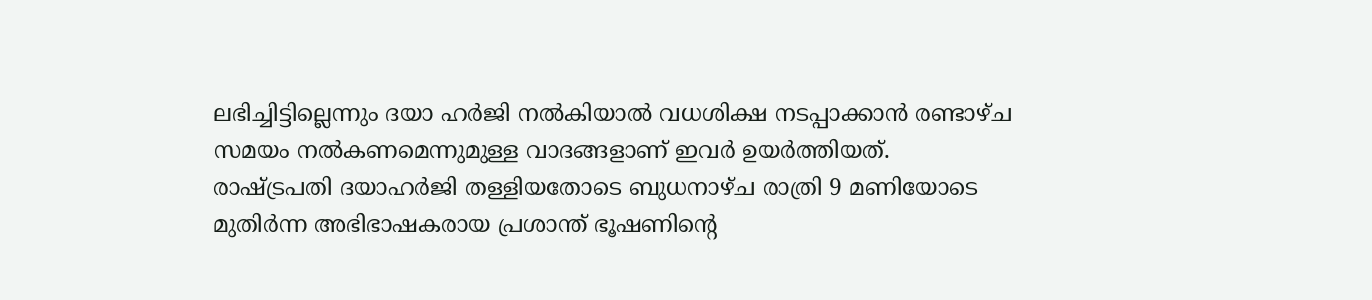ലഭിച്ചിട്ടില്ലെന്നും ദയാ ഹര്‍ജി നല്‍കിയാല്‍ വധശിക്ഷ നടപ്പാക്കാന്‍ രണ്ടാഴ്ച സമയം നല്‍കണമെന്നുമുള്ള വാദങ്ങളാണ് ഇവര്‍ ഉയര്‍ത്തിയത്.
രാഷ്ട്രപതി ദയാഹര്‍ജി തള്ളിയതോടെ ബുധനാഴ്ച രാത്രി 9 മണിയോടെ മുതിര്‍ന്ന അഭിഭാഷകരായ പ്രശാന്ത് ഭൂഷണിന്റെ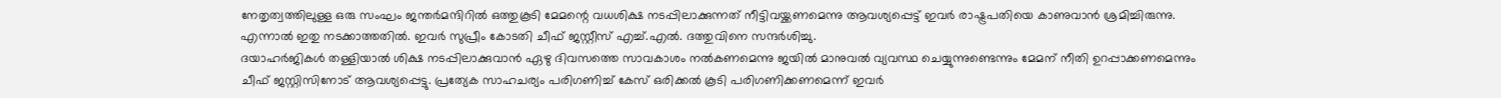നേതൃത്വത്തിലുള്ള ഒരു സംഘം ജന്തര്‍മന്ദിറില്‍ ഒത്തുകൂടി മേമന്റെ വധശിക്ഷ നടപ്പിലാക്കുന്നത് നീട്ടിവയ്ക്കണമെന്നു ആവശ്യപ്പെട്ട് ഇവര്‍ രാഷ്ട്രപതിയെ കാണുവാന്‍ ശ്രമിച്ചിരുന്നു. എന്നാല്‍ ഇതു നടക്കാത്തതില്‍. ഇവര്‍ സുപ്രീം കോടതി ചീഫ് ജസ്റ്റീസ് എച്ച്.എല്‍. ദത്തുവിനെ സന്ദര്‍ശിച്ചു.
ദയാഹര്‍ജികള്‍ തള്ളിയാല്‍ ശിക്ഷ നടപ്പിലാക്കുവാന്‍ ഏഴു ദിവസത്തെ സാവകാശം നല്‍കണമെന്നു ജയില്‍ മാനുവല്‍ വ്യവസ്ഥ ചെയ്യുന്നുണ്ടെന്നും മേമന് നീതി ഉറപ്പാക്കണമെന്നും ചീഫ് ജസ്റ്റിസിനോട് ആവശ്യപ്പെട്ടു. പ്രത്യേക സാഹചര്യം പരിഗണിച്ച് കേസ് ഒരിക്കല്‍ കൂടി പരിഗണിക്കണമെന്ന് ഇവര്‍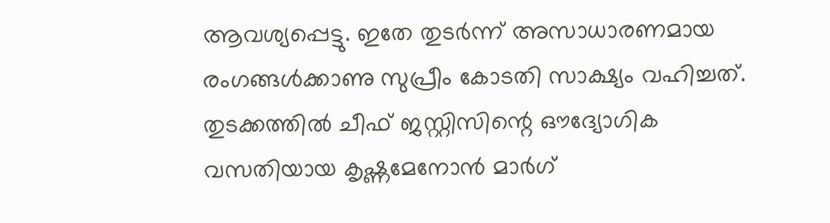ആവശ്യപ്പെട്ടു. ഇതേ തുടര്‍ന്ന് അസാധാരണമായ രംഗങ്ങള്‍ക്കാണു സുപ്രീം കോടതി സാക്ഷ്യം വഹിച്ചത്.
തുടക്കത്തില്‍ ചീഫ് ജസ്റ്റിസിന്റെ ഔദ്യോഗിക വസതിയായ കൃഷ്ണമേനോന്‍ മാര്‍ഗ്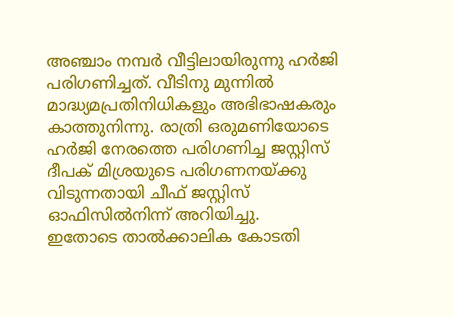അഞ്ചാം നമ്പര്‍ വീട്ടിലായിരുന്നു ഹര്‍ജി പരിഗണിച്ചത്. വീടിനു മുന്നില്‍ മാദ്ധ്യമപ്രതിനിധികളും അഭിഭാഷകരും കാത്തുനിന്നു. രാത്രി ഒരുമണിയോടെ ഹര്‍ജി നേരത്തെ പരിഗണിച്ച ജസ്റ്റിസ് ദീപക് മിശ്രയുടെ പരിഗണനയ്ക്കു വിടുന്നതായി ചീഫ് ജസ്റ്റിസ് ഓഫിസില്‍നിന്ന് അറിയിച്ചു.
ഇതോടെ താല്‍ക്കാലിക കോടതി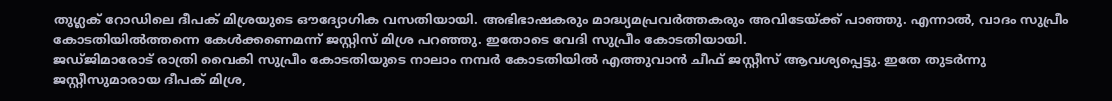തുഗ്ലക് റോഡിലെ ദീപക് മിശ്രയുടെ ഔദ്യോഗിക വസതിയായി. അഭിഭാഷകരും മാദ്ധ്യമപ്രവര്‍ത്തകരും അവിടേയ്ക്ക് പാഞ്ഞു. എന്നാല്‍, വാദം സുപ്രീം കോടതിയില്‍ത്തന്നെ കേള്‍ക്കണെമന്ന് ജസ്റ്റിസ് മിശ്ര പറഞ്ഞു. ഇതോടെ വേദി സുപ്രീം കോടതിയായി.
ജഡ്ജിമാരോട് രാത്രി വൈകി സുപ്രീം കോടതിയുടെ നാലാം നമ്പര്‍ കോടതിയില്‍ എത്തുവാന്‍ ചീഫ് ജസ്റ്റീസ് ആവശ്യപ്പെട്ടു. ഇതേ തുടര്‍ന്നു ജസ്റ്റീസുമാരായ ദീപക് മിശ്ര,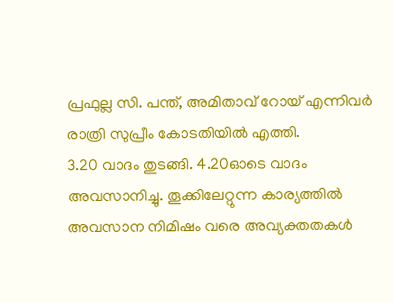പ്രഫുല്ല സി. പന്ത്, അമിതാവ് റോയ് എന്നിവര്‍ രാത്രി സുപ്രീം കോടതിയില്‍ എത്തി.
3.20 വാദം തുടങ്ങി. 4.20ഓടെ വാദം അവസാനിച്ചു. തൂക്കിലേറ്റുന്ന കാര്യത്തില്‍ അവസാന നിമിഷം വരെ അവ്യക്തതകള്‍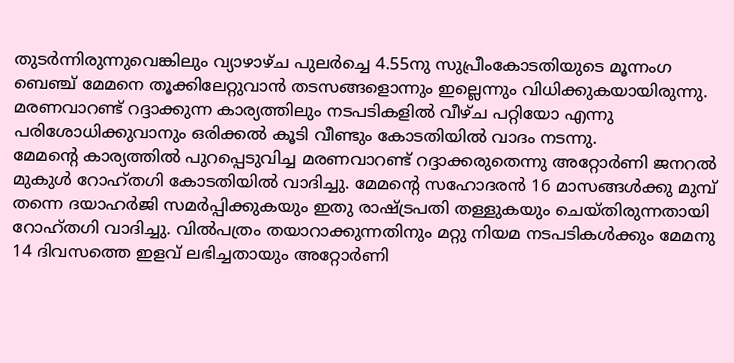തുടര്‍ന്നിരുന്നുവെങ്കിലും വ്യാഴാഴ്ച പുലര്‍ച്ചെ 4.55നു സുപ്രീംകോടതിയുടെ മൂന്നംഗ ബെഞ്ച് മേമനെ തൂക്കിലേറ്റുവാന്‍ തടസങ്ങളൊന്നും ഇല്ലെന്നും വിധിക്കുകയായിരുന്നു.
മരണവാറണ്ട് റദ്ദാക്കുന്ന കാര്യത്തിലും നടപടികളില്‍ വീഴ്ച പറ്റിയോ എന്നു പരിശോധിക്കുവാനും ഒരിക്കല്‍ കൂടി വീണ്ടും കോടതിയില്‍ വാദം നടന്നു.
മേമന്റെ കാര്യത്തില്‍ പുറപ്പെടുവിച്ച മരണവാറണ്ട് റദ്ദാക്കരുതെന്നു അറ്റോര്‍ണി ജനറല്‍ മുകുള്‍ റോഹ്തഗി കോടതിയില്‍ വാദിച്ചു. മേമന്റെ സഹോദരന്‍ 16 മാസങ്ങള്‍ക്കു മുമ്പ് തന്നെ ദയാഹര്‍ജി സമര്‍പ്പിക്കുകയും ഇതു രാഷ്ട്രപതി തള്ളുകയും ചെയ്തിരുന്നതായി റോഹ്തഗി വാദിച്ചു. വില്‍പത്രം തയാറാക്കുന്നതിനും മറ്റു നിയമ നടപടികള്‍ക്കും മേമനു 14 ദിവസത്തെ ഇളവ് ലഭിച്ചതായും അറ്റോര്‍ണി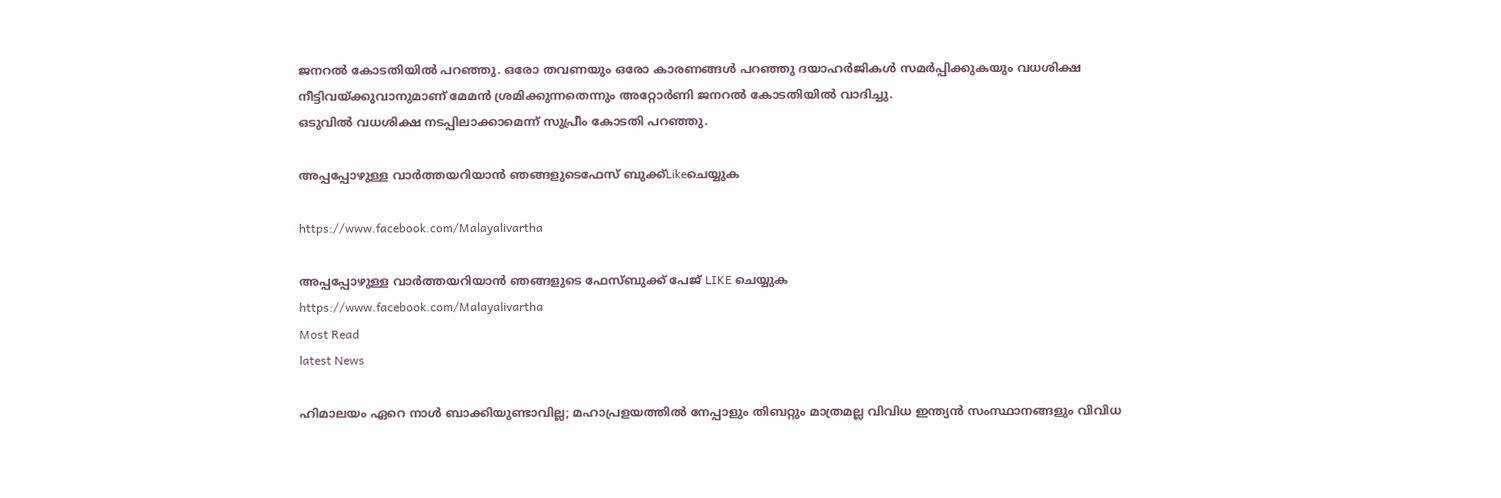ജനറല്‍ കോടതിയില്‍ പറഞ്ഞു. ഒരോ തവണയും ഒരോ കാരണങ്ങള്‍ പറഞ്ഞു ദയാഹര്‍ജികള്‍ സമര്‍പ്പിക്കുകയും വധശിക്ഷ നീട്ടിവയ്ക്കുവാനുമാണ് മേമന്‍ ശ്രമിക്കുന്നതെന്നും അറ്റോര്‍ണി ജനറല്‍ കോടതിയില്‍ വാദിച്ചു.
ഒടുവില്‍ വധശിക്ഷ നടപ്പിലാക്കാമെന്ന് സുപ്രീം കോടതി പറഞ്ഞു.

അപ്പപ്പോഴുള്ള വാര്‍ത്തയറിയാന്‍ ഞങ്ങളുടെഫേസ്‌ ബുക്ക്‌Likeചെയ്യുക

https://www.facebook.com/Malayalivartha

അപ്പപ്പോഴുള്ള വാര്‍ത്തയറിയാന്‍ ഞങ്ങളുടെ ഫേസ്‌ബുക്ക്‌ പേജ് LIKE ചെയ്യുക
https://www.facebook.com/Malayalivartha
Most Read
latest News

ഹിമാലയം ഏറെ നാള്‍ ബാക്കിയുണ്ടാവില്ല; മഹാപ്രളയത്തില്‍ നേപ്പാളും തിബറ്റും മാത്രമല്ല വിവിധ ഇന്ത്യന്‍ സംസ്ഥാനങ്ങളും വിവിധ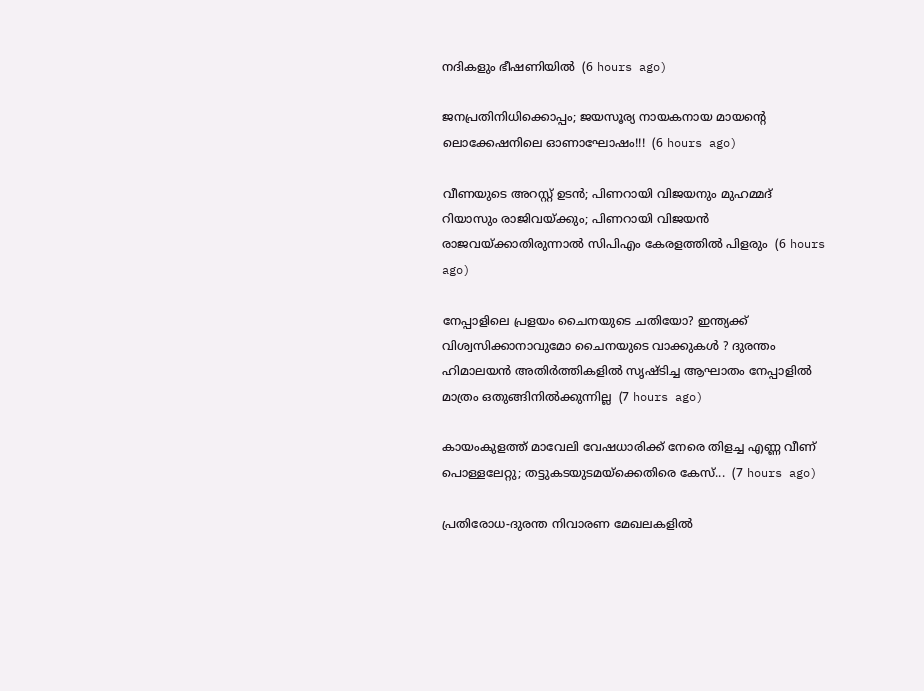നദികളും ഭീഷണിയിൽ  (6 hours ago)

ജനപ്രതിനിധിക്കൊപ്പം; ജയസൂര്യ നായകനായ മായൻ്റെ ലൊക്കേഷനിലെ ഓണാഘോഷം!!!  (6 hours ago)

വീണയുടെ അറസ്റ്റ് ഉടൻ; പിണറായി വിജയനും മുഹമ്മദ് റിയാസും രാജിവയ്ക്കും; പിണറായി വിജയന്‍ രാജവയ്ക്കാതിരുന്നാല്‍ സിപിഎം കേരളത്തില്‍ പിളരും  (6 hours ago)

നേപ്പാളിലെ പ്രളയം ചൈനയുടെ ചതിയോ? ഇന്ത്യക്ക് വിശ്വസിക്കാനാവുമോ ചൈനയുടെ വാക്കുകൾ ? ദുരന്തം ഹിമാലയൻ അതിർത്തികളിൽ സൃഷ്ടിച്ച ആഘാതം നേപ്പാളിൽ മാത്രം ഒതുങ്ങിനിൽക്കുന്നില്ല  (7 hours ago)

കായംകുളത്ത് മാവേലി വേഷധാരിക്ക് നേരെ തിളച്ച എണ്ണ വീണ് പൊള്ളലേറ്റു; തട്ടുകടയുടമയ്‌ക്കെതിരെ കേസ്...  (7 hours ago)

പ്രതിരോധ-ദുരന്ത നിവാരണ മേഖലകളില്‍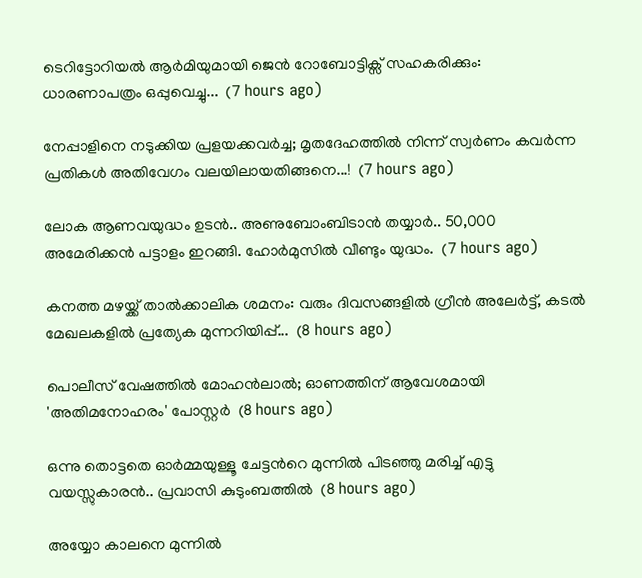ടെറിട്ടോറിയല്‍ ആര്‍മിയുമായി ജെന്‍ റോബോട്ടിക്സ് സഹകരിക്കും: ധാരണാപത്രം ഒപ്പുവെച്ചു...  (7 hours ago)

നേപ്പാളിനെ നടുക്കിയ പ്രളയക്കവർച്ച; മൃതദേഹത്തിൽ നിന്ന് സ്വർണം കവർന്ന പ്രതികൾ അതിവേഗം വലയിലായതിങ്ങനെ...!  (7 hours ago)

ലോക ആണവയുദ്ധം ഉടൻ.. അണുബോംബിടാൻ തയ്യാർ.. 50,000 അമേരിക്കൻ പട്ടാളം ഇറങ്ങി. ഹോർമുസിൽ വീണ്ടും യുദ്ധം.  (7 hours ago)

കനത്ത മഴയ്ക്ക് താൽക്കാലിക ശമനം: വരും ദിവസങ്ങളിൽ ഗ്രീൻ അലേർട്ട്, കടൽ മേഖലകളിൽ പ്രത്യേക മുന്നറിയിപ്പ്...  (8 hours ago)

പൊലീസ് വേഷത്തിൽ മോഹൻലാൽ; ഓണത്തിന് ആവേശമായി 'അതിമനോഹരം' പോസ്റ്റർ  (8 hours ago)

ഒന്നു തൊട്ടതെ ഓർമ്മയുള്ളൂ ചേട്ടൻറെ മുന്നിൽ പിടഞ്ഞു മരിച്ച് എട്ടു വയസ്സുകാരൻ.. പ്രവാസി കുടുംബത്തിൽ  (8 hours ago)

അയ്യോ കാലനെ മുന്നിൽ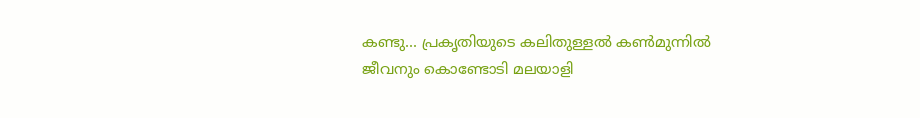കണ്ടു... പ്രകൃതിയുടെ കലിതുള്ളൽ കൺമുന്നിൽ ജീവനും കൊണ്ടോടി മലയാളി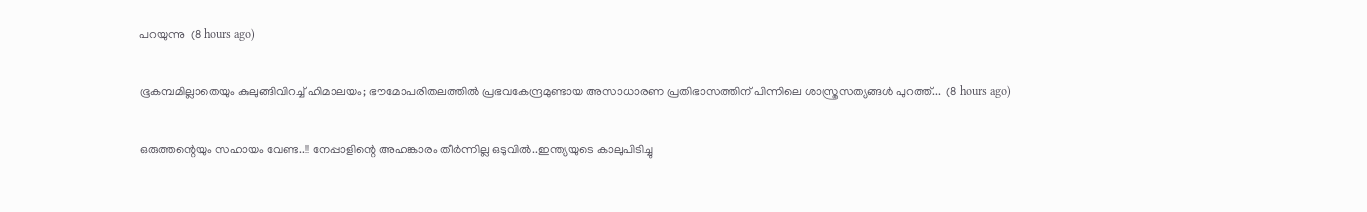പറയുന്നു  (8 hours ago)

ഭൂകമ്പമില്ലാതെയും കുലുങ്ങിവിറച്ച് ഹിമാലയം; ഭൗമോപരിതലത്തിൽ പ്രഭവകേന്ദ്രമുണ്ടായ അസാധാരണ പ്രതിഭാസത്തിന് പിന്നിലെ ശാസ്ത്രസത്യങ്ങൾ പുറത്ത്...  (8 hours ago)

ഒരുത്തന്റെയും സഹായം വേണ്ട..!! നേപ്പാളിന്റെ അഹങ്കാരം തീർന്നില്ല ഒടുവിൽ..ഇന്ത്യയുടെ കാലുപിടിച്ചു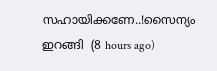സഹായിക്കണേ..!സൈന്യം ഇറങ്ങി  (8 hours ago)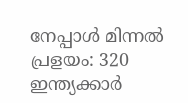നേപ്പാൾ മിന്നൽ പ്രളയം: 320 ഇന്ത്യക്കാർ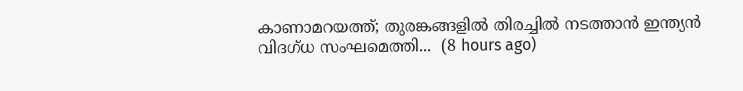കാണാമറയത്ത്; തുരങ്കങ്ങളിൽ തിരച്ചിൽ നടത്താൻ ഇന്ത്യൻ വിദഗ്ധ സംഘമെത്തി...  (8 hours ago)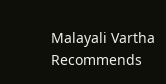Malayali Vartha Recommends